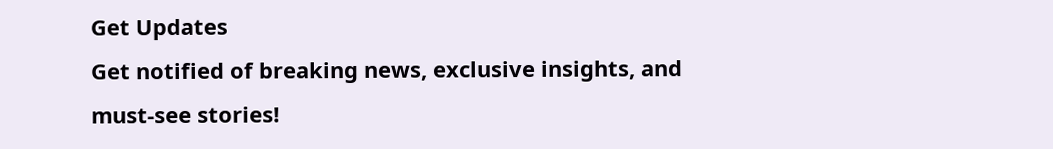Get Updates
Get notified of breaking news, exclusive insights, and must-see stories!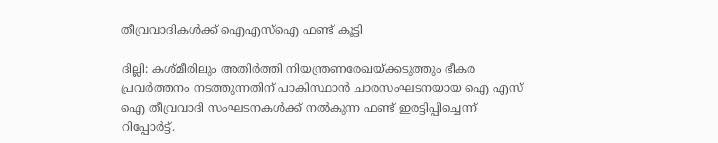തീവ്രവാദികള്‍ക്ക് ഐഎസ്ഐ ഫണ്ട് കൂട്ടി

ദില്ലി: കശ്മീരിലും അതിര്‍ത്തി നിയന്ത്രണരേഖയ്ക്കടുത്തും ഭീകര പ്രവര്‍ത്തനം നടത്തുന്നതിന് പാകിസ്ഥാന്‍ ചാരസംഘടനയായ ഐ എസ് ഐ തീവ്രവാദി സംഘടനകള്‍ക്ക് നല്‍കുന്ന ഫണ്ട് ഇരട്ടിപ്പിച്ചെന്ന് റിപ്പോര്‍ട്ട്.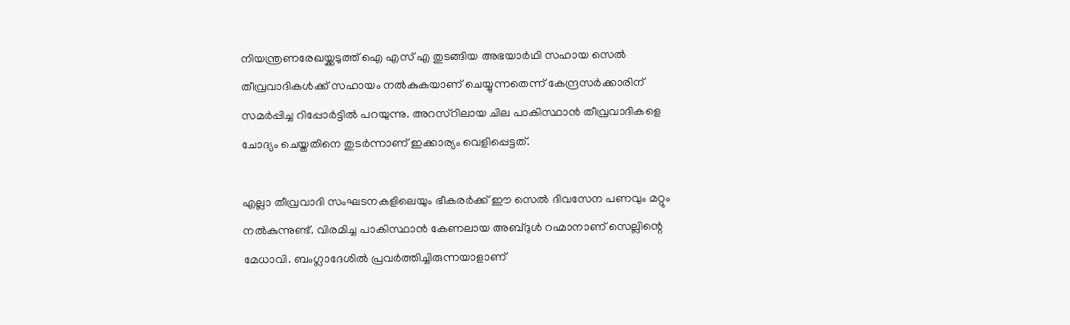നിയന്ത്രണരേഖയ്ക്കടുത്ത് ഐ എസ് എ തുടങ്ങിയ അഭയാര്‍ഥി സഹായ സെല്‍ തീവ്രവാദികള്‍ക്ക് സഹായം നല്‍കുകയാണ് ചെയ്യുന്നതെന്ന് കേന്ദ്രസര്‍ക്കാരിന് സമര്‍പ്പിച്ച റിപ്പോര്‍ട്ടില്‍ പറയുന്നു. അറസ്റിലായ ചില പാകിസ്ഥാന്‍ തീവ്രവാദികളെ ചോദ്യം ചെയ്തതിനെ തുടര്‍ന്നാണ് ഇക്കാര്യം വെളിപ്പെട്ടത്.

എല്ലാ തീവ്രവാദി സംഘടനകളിലെയും ഭീകരര്‍ക്ക് ഈ സെല്‍ ദിവസേന പണവും മറ്റും നല്‍കുന്നുണ്ട്. വിരമിച്ച പാകിസ്ഥാന്‍ കേണലായ അബ്ദുള്‍ റഹ്മാനാണ് സെല്ലിന്റെ മേധാവി. ബംഗ്ലാദേശില്‍ പ്രവര്‍ത്തിച്ചിരുന്നയാളാണ്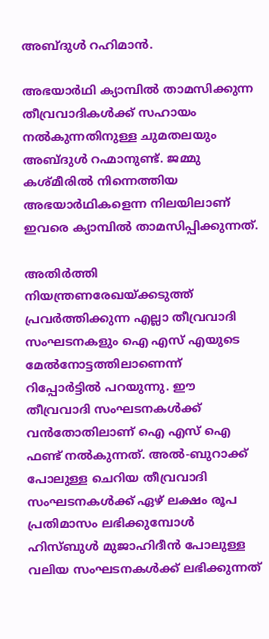അബ്ദുള്‍ റഹിമാന്‍.

അഭയാര്‍ഥി ക്യാമ്പില്‍ താമസിക്കുന്ന തീവ്രവാദികള്‍ക്ക് സഹായം നല്‍കുന്നതിനുള്ള ചുമതലയും അബ്ദുള്‍ റഹ്മാനുണ്ട്. ജമ്മു കശ്മീരില്‍ നിന്നെത്തിയ അഭയാര്‍ഥികളെന്ന നിലയിലാണ് ഇവരെ ക്യാമ്പില്‍ താമസിപ്പിക്കുന്നത്.

അതിര്‍ത്തി നിയന്ത്രണരേഖയ്ക്കടുത്ത് പ്രവര്‍ത്തിക്കുന്ന എല്ലാ തീവ്രവാദി സംഘടനകളും ഐ എസ് എയുടെ മേല്‍നോട്ടത്തിലാണെന്ന് റിപ്പോര്‍ട്ടില്‍ പറയുന്നു. ഈ തീവ്രവാദി സംഘടനകള്‍ക്ക് വന്‍തോതിലാണ് ഐ എസ് ഐ ഫണ്ട് നല്‍കുന്നത്. അല്‍-ബുറാക്ക് പോലുള്ള ചെറിയ തീവ്രവാദി സംഘടനകള്‍ക്ക് ഏഴ് ലക്ഷം രൂപ പ്രതിമാസം ലഭിക്കുമ്പോള്‍ ഹിസ്ബുള്‍ മുജാഹിദീന്‍ പോലുള്ള വലിയ സംഘടനകള്‍ക്ക് ലഭിക്കുന്നത്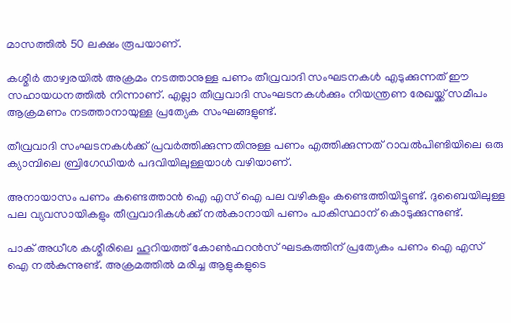മാസത്തില്‍ 50 ലക്ഷം രൂപയാണ്.

കശ്മീര്‍ താഴ്വരയില്‍ അക്രമം നടത്താനുള്ള പണം തീവ്രവാദി സംഘടനകള്‍ എടുക്കുന്നത് ഈ സഹായധനത്തില്‍ നിന്നാണ്. എല്ലാ തീവ്രവാദി സംഘടനകള്‍ക്കും നിയന്ത്രണ രേഖയ്ക്ക് സമീപം ആക്രമണം നടത്താനായുള്ള പ്രത്യേക സംഘങ്ങളുണ്ട്.

തീവ്രവാദി സംഘടനകള്‍ക്ക് പ്രവര്‍ത്തിക്കുന്നതിനുള്ള പണം എത്തിക്കുന്നത് റാവല്‍പിണ്ടിയിലെ ഒരു ക്യാമ്പിലെ ബ്രിഗേഡിയര്‍ പദവിയിലുള്ളയാള്‍ വഴിയാണ്.

അനായാസം പണം കണ്ടെത്താന്‍ ഐ എസ് ഐ പല വഴികളും കണ്ടെത്തിയിട്ടുണ്ട്. ദുബൈയിലുള്ള പല വ്യവസായികളും തീവ്രവാദികള്‍ക്ക് നല്‍കാനായി പണം പാകിസ്ഥാന് കൊടുക്കുന്നുണ്ട്.

പാക് അധീശ കശ്മീരിലെ ഹൂറിയത്ത് കോണ്‍ഫറന്‍സ് ഘടകത്തിന് പ്രത്യേകം പണം ഐ എസ് ഐ നല്‍കുന്നുണ്ട്. അക്രമത്തില്‍ മരിച്ച ആളുകളുടെ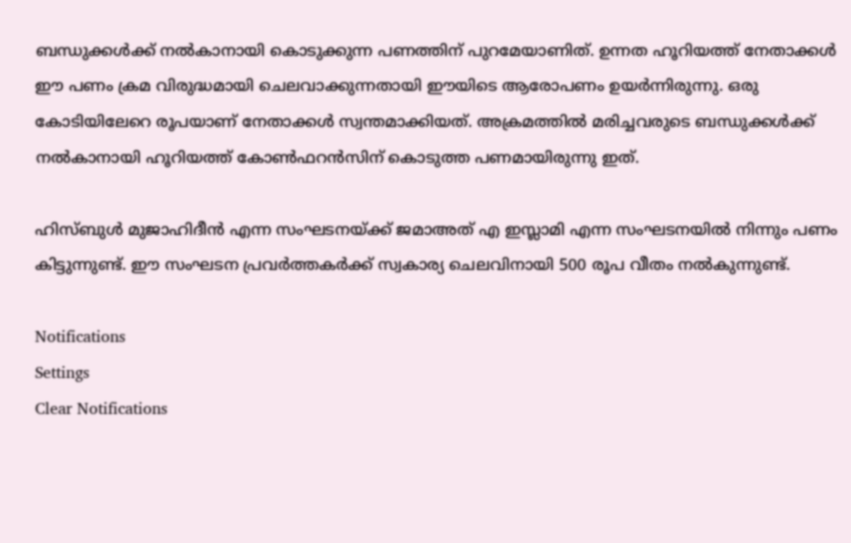ബന്ധുക്കള്‍ക്ക് നല്‍കാനായി കൊടുക്കുന്ന പണത്തിന് പുറമേയാണിത്. ഉന്നത ഹൂറിയത്ത് നേതാക്കള്‍ ഈ പണം ക്രമ വിരുദ്ധമായി ചെലവാക്കുന്നതായി ഈയിടെ ആരോപണം ഉയര്‍ന്നിരുന്നു. ഒരു കോടിയിലേറെ രൂപയാണ് നേതാക്കള്‍ സ്വന്തമാക്കിയത്. അക്രമത്തില്‍ മരിച്ചവരുടെ ബന്ധുക്കള്‍ക്ക് നല്‍കാനായി ഹൂറിയത്ത് കോണ്‍ഫറന്‍സിന് കൊടുത്ത പണമായിരുന്നു ഇത്.

ഹിസ്ബുള്‍ മുജാഹിദീന്‍ എന്ന സംഘടനയ്ക്ക് ജമാഅത് എ ഇസ്ലാമി എന്ന സംഘടനയില്‍ നിന്നും പണം കിട്ടുന്നുണ്ട്. ഈ സംഘടന പ്രവര്‍ത്തകര്‍ക്ക് സ്വകാര്യ ചെലവിനായി 500 രൂപ വീതം നല്‍കുന്നുണ്ട്.

Notifications
Settings
Clear Notifications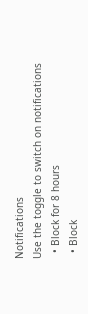Notifications
Use the toggle to switch on notifications
  • Block for 8 hours
  • Block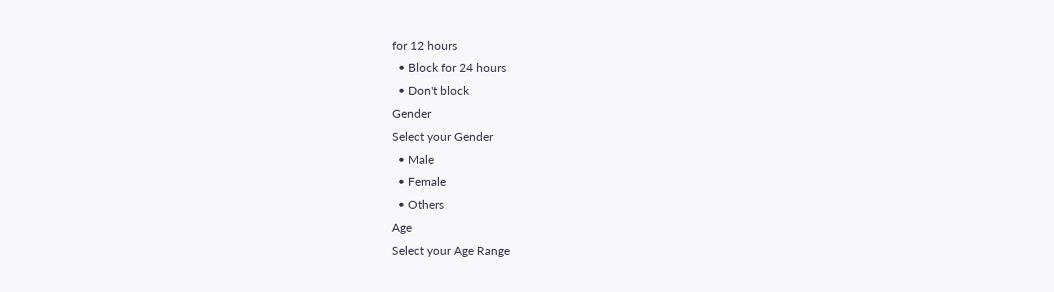for 12 hours
  • Block for 24 hours
  • Don't block
Gender
Select your Gender
  • Male
  • Female
  • Others
Age
Select your Age Range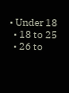• Under 18
  • 18 to 25
  • 26 to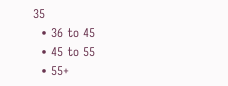35
  • 36 to 45
  • 45 to 55
  • 55+